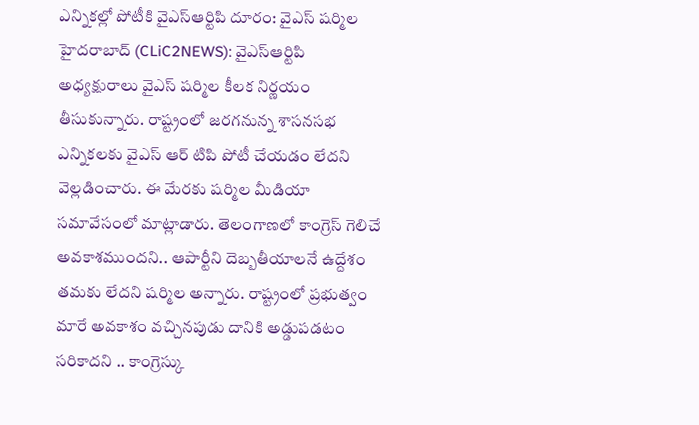ఎన్నికల్లో పోటీకి వైఎస్ఆర్టిపి దూరం: వైఎస్ షర్మిల
హైదరాబాద్ (CLiC2NEWS): వైఎస్ఆర్టిపి అధ్యక్షురాలు వైఎస్ షర్మిల కీలక నిర్ణయం తీసుకున్నారు. రాష్ట్రంలో జరగనున్న శాసనసభ ఎన్నికలకు వైఎస్ ఆర్ టిపి పోటీ చేయడం లేదని వెల్లడించారు. ఈ మేరకు షర్మిల మీడియా సమావేసంలో మాట్లాడారు. తెలంగాణలో కాంగ్రెస్ గెలిచే అవకాశముందని.. ఆపార్టీని దెబ్బతీయాలనే ఉద్దేశం తమకు లేదని షర్మిల అన్నారు. రాష్ట్రంలో ప్రభుత్వం మారే అవకాశం వచ్చినపుడు దానికి అడ్డుపడటం సరికాదని .. కాంగ్రెస్కు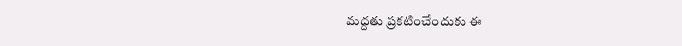మద్దతు ప్రకటించేందుకు ఈ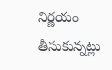నిర్ణయం తీసుకున్నట్లు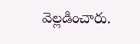వెల్లడించారు.